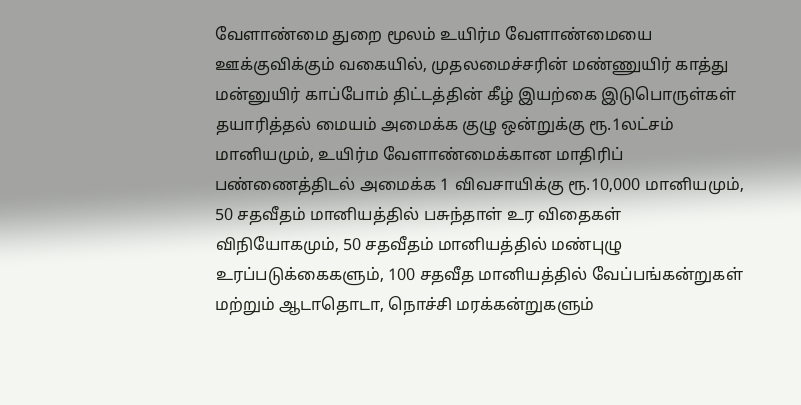வேளாண்மை துறை மூலம் உயிர்ம வேளாண்மையை ஊக்குவிக்கும் வகையில், முதலமைச்சரின் மண்ணுயிர் காத்து மன்னுயிர் காப்போம் திட்டத்தின் கீழ் இயற்கை இடுபொருள்கள் தயாரித்தல் மையம் அமைக்க குழு ஒன்றுக்கு ரூ.1லட்சம் மானியமும், உயிர்ம வேளாண்மைக்கான மாதிரிப் பண்ணைத்திடல் அமைக்க 1 விவசாயிக்கு ரூ.10,000 மானியமும், 50 சதவீதம் மானியத்தில் பசுந்தாள் உர விதைகள் விநியோகமும், 50 சதவீதம் மானியத்தில் மண்புழு உரப்படுக்கைகளும், 100 சதவீத மானியத்தில் வேப்பங்கன்றுகள் மற்றும் ஆடாதொடா, நொச்சி மரக்கன்றுகளும்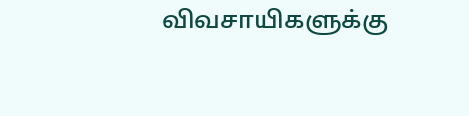விவசாயிகளுக்கு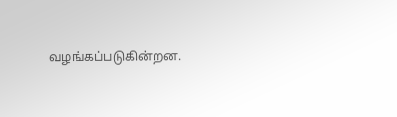வழங்கப்படுகின்றன.